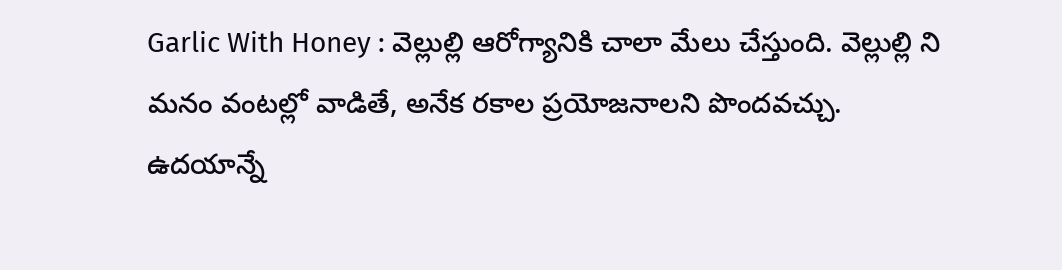Garlic With Honey : వెల్లుల్లి ఆరోగ్యానికి చాలా మేలు చేస్తుంది. వెల్లుల్లి ని మనం వంటల్లో వాడితే, అనేక రకాల ప్రయోజనాలని పొందవచ్చు. ఉదయాన్నే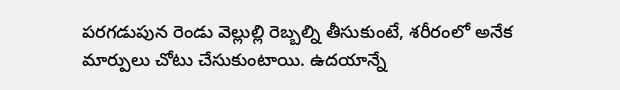పరగడుపున రెండు వెల్లుల్లి రెబ్బల్ని తీసుకుంటే, శరీరంలో అనేక మార్పులు చోటు చేసుకుంటాయి. ఉదయాన్నే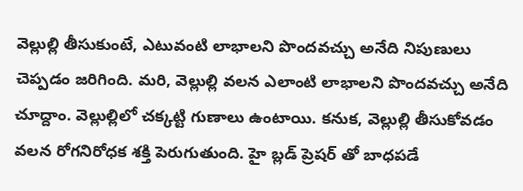వెల్లుల్లి తీసుకుంటే, ఎటువంటి లాభాలని పొందవచ్చు అనేది నిపుణులు చెప్పడం జరిగింది. మరి, వెల్లుల్లి వలన ఎలాంటి లాభాలని పొందవచ్చు అనేది చూద్దాం. వెల్లుల్లిలో చక్కట్టి గుణాలు ఉంటాయి. కనుక, వెల్లుల్లి తీసుకోవడం వలన రోగనిరోధక శక్తి పెరుగుతుంది. హై బ్లడ్ ప్రెషర్ తో బాధపడే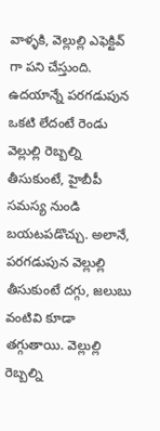వాళ్ళకి, వెల్లుల్లి ఎఫెక్టివ్ గా పని చేస్తుంది.
ఉదయాన్నే పరగడుపున ఒకటి లేదంటే రెండు వెల్లుల్లి రెబ్బల్ని తీసుకుంటే, హైబీపీ సమస్య నుండి బయటపడొచ్చు. అలానే, పరగడుపున వెల్లుల్లి తీసుకుంటే దగ్గు, జలుబు వంటివి కూడా తగ్గుతాయి. వెల్లుల్లి రెబ్బల్ని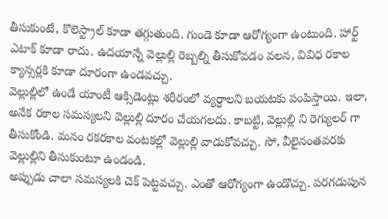తీసుకుంటే, కొలెస్ట్రాల్ కూడా తగ్గుతుంది. గుండె కూడా ఆరోగ్యంగా ఉంటుంది. హార్ట్ ఎటాక్ కూడా రాదు. ఉదయాన్నే వెల్లుల్లి రెబ్బల్ని తీసుకోవడం వలన, వివిధ రకాల క్యాన్సర్లకి కూడా దూరంగా ఉండవచ్చు.
వెల్లుల్లిలో ఉండే యాంటీ ఆక్సిడెంట్లు శరీరంలో వ్యర్ధాలని బయటకు పంపిస్తాయి. ఇలా, అనేక రకాల సమస్యలని వెల్లుల్లి దూరం చేయగలదు. కాబట్టి, వెల్లుల్లి ని రెగ్యులర్ గా తీసుకోండి. మనం రకరకాల వంటకల్లో వెల్లుల్లి వాడుకోవచ్చు. సో, వీలైనంతవరకు వెల్లుల్లిని తీసుకుంటూ ఉండండి.
అప్పుడు చాలా సమస్యలకి చెక్ పెట్టవచ్చు. ఎంతో ఆరోగ్యంగా ఉండొచ్చు. పరగడుపున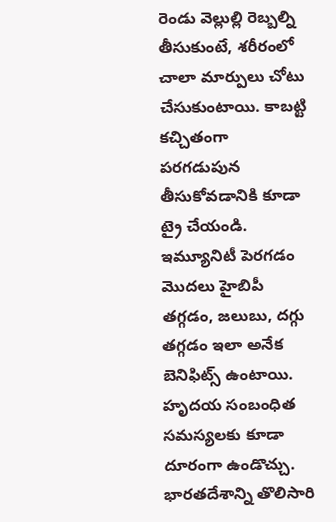రెండు వెల్లుల్లి రెబ్బల్ని తీసుకుంటే, శరీరంలో చాలా మార్పులు చోటు చేసుకుంటాయి. కాబట్టి కచ్చితంగా పరగడుపున తీసుకోవడానికి కూడా ట్రై చేయండి. ఇమ్యూనిటీ పెరగడం మొదలు హైబిపీ తగ్గడం, జలుబు, దగ్గు తగ్గడం ఇలా అనేక బెనిఫిట్స్ ఉంటాయి. హృదయ సంబంధిత సమస్యలకు కూడా దూరంగా ఉండొచ్చు.
భారతదేశాన్ని తొలిసారి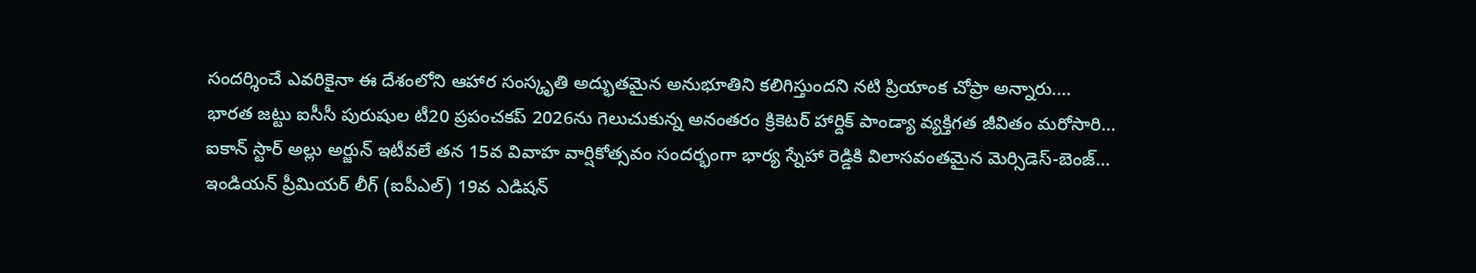సందర్శించే ఎవరికైనా ఈ దేశంలోని ఆహార సంస్కృతి అద్భుతమైన అనుభూతిని కలిగిస్తుందని నటి ప్రియాంక చోప్రా అన్నారు.…
భారత జట్టు ఐసీసీ పురుషుల టీ20 ప్రపంచకప్ 2026ను గెలుచుకున్న అనంతరం క్రికెటర్ హార్దిక్ పాండ్యా వ్యక్తిగత జీవితం మరోసారి…
ఐకాన్ స్టార్ అల్లు అర్జున్ ఇటీవలే తన 15వ వివాహ వార్షికోత్సవం సందర్భంగా భార్య స్నేహా రెడ్డికి విలాసవంతమైన మెర్సిడెస్-బెంజ్…
ఇండియన్ ప్రీమియర్ లీగ్ (ఐపీఎల్) 19వ ఎడిషన్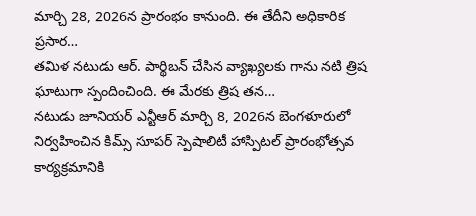మార్చి 28, 2026న ప్రారంభం కానుంది. ఈ తేదీని అధికారిక ప్రసార…
తమిళ నటుడు ఆర్. పార్థిబన్ చేసిన వ్యాఖ్యలకు గాను నటి త్రిష ఘాటుగా స్పందించింది. ఈ మేరకు త్రిష తన…
నటుడు జూనియర్ ఎన్టీఆర్ మార్చి 8, 2026న బెంగళూరులో నిర్వహించిన కిమ్స్ సూపర్ స్పెషాలిటీ హాస్పిటల్ ప్రారంభోత్సవ కార్యక్రమానికి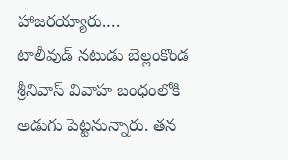హాజరయ్యారు.…
టాలీవుడ్ నటుడు బెల్లంకొండ శ్రీనివాస్ వివాహ బంధంలోకి అడుగు పెట్టనున్నారు. తన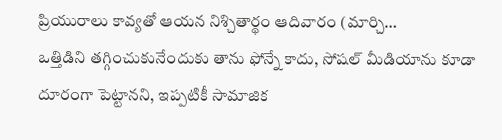ప్రియురాలు కావ్యతో ఆయన నిశ్చితార్థం ఆదివారం (మార్చి…
ఒత్తిడిని తగ్గించుకునేందుకు తాను ఫోన్నే కాదు, సోషల్ మీడియాను కూడా దూరంగా పెట్టానని, ఇప్పటికీ సామాజిక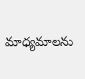మాధ్యమాలను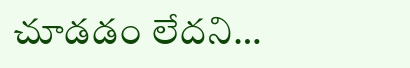చూడడం లేదని…